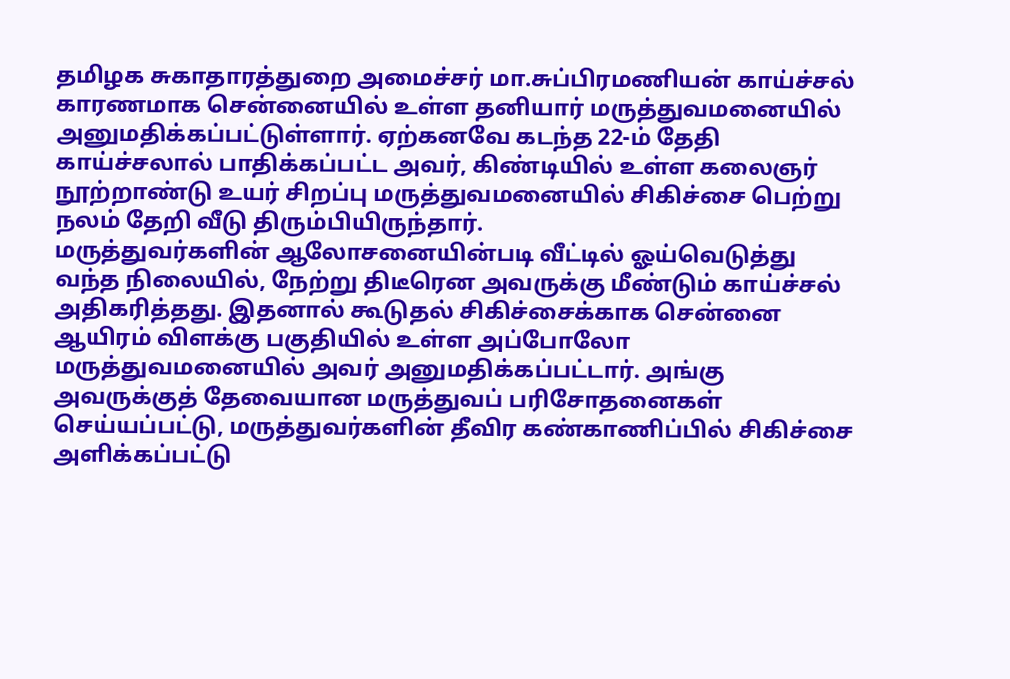தமிழக சுகாதாரத்துறை அமைச்சர் மா.சுப்பிரமணியன் காய்ச்சல் காரணமாக சென்னையில் உள்ள தனியார் மருத்துவமனையில் அனுமதிக்கப்பட்டுள்ளார். ஏற்கனவே கடந்த 22-ம் தேதி காய்ச்சலால் பாதிக்கப்பட்ட அவர், கிண்டியில் உள்ள கலைஞர் நூற்றாண்டு உயர் சிறப்பு மருத்துவமனையில் சிகிச்சை பெற்று நலம் தேறி வீடு திரும்பியிருந்தார்.
மருத்துவர்களின் ஆலோசனையின்படி வீட்டில் ஓய்வெடுத்து வந்த நிலையில், நேற்று திடீரென அவருக்கு மீண்டும் காய்ச்சல் அதிகரித்தது. இதனால் கூடுதல் சிகிச்சைக்காக சென்னை ஆயிரம் விளக்கு பகுதியில் உள்ள அப்போலோ மருத்துவமனையில் அவர் அனுமதிக்கப்பட்டார். அங்கு அவருக்குத் தேவையான மருத்துவப் பரிசோதனைகள் செய்யப்பட்டு, மருத்துவர்களின் தீவிர கண்காணிப்பில் சிகிச்சை அளிக்கப்பட்டு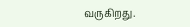வருகிறது.